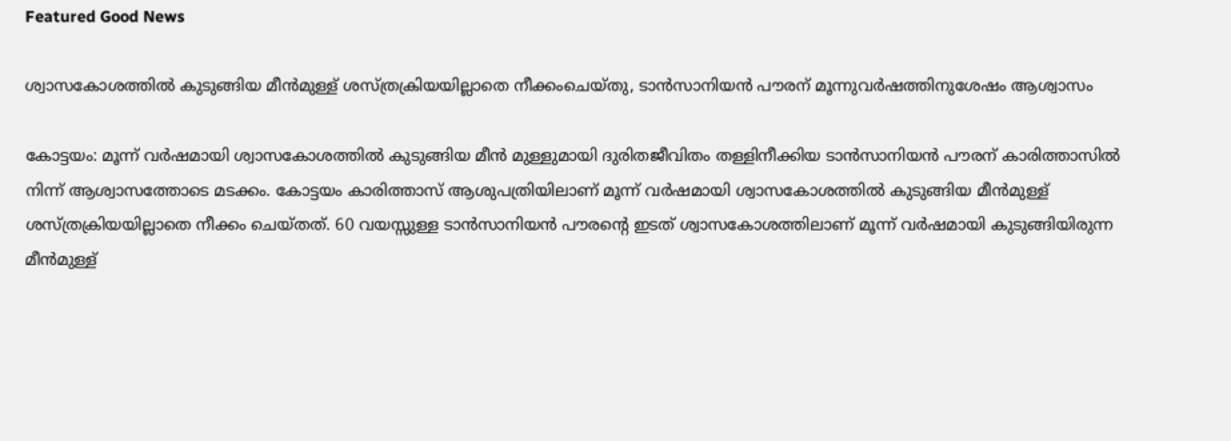Featured Good News

ശ്വാസകോശത്തില്‍ കുടുങ്ങിയ മീന്‍മുള്ള്‌ ശസ്‌ത്രക്രിയയില്ലാതെ നീക്കംചെയ്‌തു, ടാന്‍സാനിയന്‍ പൗരന് മൂന്നുവര്‍ഷത്തിനുശേഷം ആശ്വാസം

കോട്ടയം: മൂന്ന്‌ വര്‍ഷമായി ശ്വാസകോശത്തില്‍ കുടുങ്ങിയ മീന്‍ മുള്ളുമായി ദുരിതജീവിതം തള്ളിനീക്കിയ ടാന്‍സാനിയന്‍ പൗരന്‌ കാരിത്താസില്‍ നിന്ന്‌ ആശ്വാസത്തോടെ മടക്കം. കോട്ടയം കാരിത്താസ്‌ ആശുപത്രിയിലാണ്‌ മൂന്ന്‌ വര്‍ഷമായി ശ്വാസകോശത്തില്‍ കുടുങ്ങിയ മീന്‍മുള്ള്‌ ശസ്‌ത്രക്രിയയില്ലാതെ നീക്കം ചെയ്‌തത്‌. 60 വയസ്സുള്ള ടാന്‍സാനിയന്‍ പൗരന്റെ ഇടത്‌ ശ്വാസകോശത്തിലാണ്‌ മൂന്ന്‌ വര്‍ഷമായി കുടുങ്ങിയിരുന്ന മീന്‍മുള്ള്‌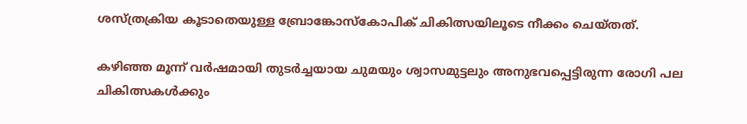ശസ്‌ത്രക്രിയ കൂടാതെയുള്ള ബ്രോങ്കോസ്‌കോപിക്‌ ചികിത്സയിലൂടെ നീക്കം ചെയ്‌തത്‌.

കഴിഞ്ഞ മൂന്ന്‌ വര്‍ഷമായി തുടര്‍ച്ചയായ ചുമയും ശ്വാസമുട്ടലും അനുഭവപ്പെട്ടിരുന്ന രോഗി പല ചികിത്സകള്‍ക്കും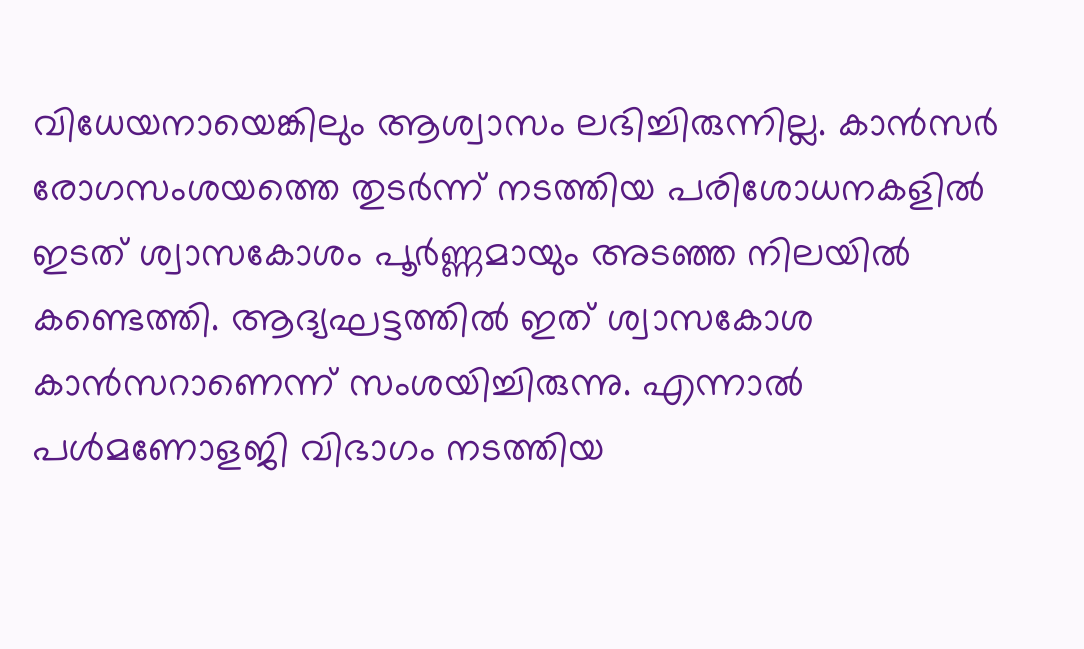വിധേയനായെങ്കിലും ആശ്വാസം ലഭിച്ചിരുന്നില്ല. കാന്‍സര്‍ രോഗസംശയത്തെ തുടര്‍ന്ന്‌ നടത്തിയ പരിശോധനകളില്‍ ഇടത്‌ ശ്വാസകോശം പൂര്‍ണ്ണമായും അടഞ്ഞ നിലയില്‍ കണ്ടെത്തി. ആദ്യഘട്ടത്തില്‍ ഇത്‌ ശ്വാസകോശ കാന്‍സറാണെന്ന്‌ സംശയിച്ചിരുന്നു. എന്നാല്‍ പള്‍മണോളജി വിഭാഗം നടത്തിയ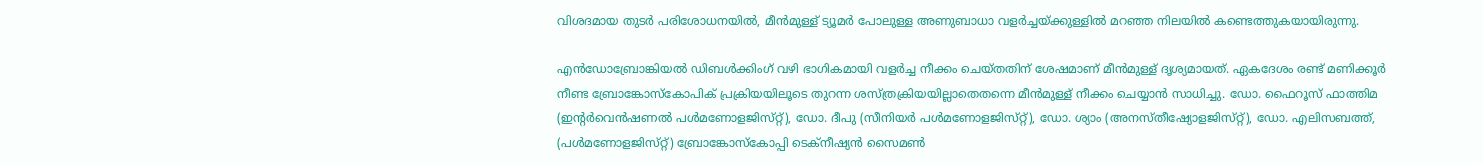വിശദമായ തുടര്‍ പരിശോധനയില്‍, മീന്‍മുള്ള്‌ ട്യൂമര്‍ പോലുള്ള അണുബാധാ വളര്‍ച്ചയ്‌ക്കുള്ളില്‍ മറഞ്ഞ നിലയില്‍ കണ്ടെത്തുകയായിരുന്നു.

എന്‍ഡോബ്രോങ്കിയല്‍ ഡിബള്‍ക്കിംഗ്‌ വഴി ഭാഗികമായി വളര്‍ച്ച നീക്കം ചെയ്‌തതിന്‌ ശേഷമാണ്‌ മീന്‍മുള്ള്‌ ദൃശ്യമായത്‌. ഏകദേശം രണ്ട്‌ മണിക്കൂര്‍ നീണ്ട ബ്രോങ്കോസ്‌കോപിക്‌ പ്രക്രിയയിലൂടെ തുറന്ന ശസ്‌ത്രക്രിയയില്ലാതെതന്നെ മീന്‍മുള്ള്‌ നീക്കം ചെയ്യാന്‍ സാധിച്ചു. ഡോ. ഫൈറൂസ്‌ ഫാത്തിമ (ഇന്റര്‍വെന്‍ഷണല്‍ പള്‍മണോളജിസ്‌റ്റ്‌), ഡോ. ദീപു (സീനിയര്‍ പള്‍മണോളജിസ്‌റ്റ്‌), ഡോ. ശ്യാം (അനസ്‌തീഷ്യോളജിസ്‌റ്റ്‌), ഡോ. എലിസബത്ത്‌, (പള്‍മണോളജിസ്‌റ്റ്‌) ബ്രോങ്കോസ്‌കോപ്പി ടെക്‌നീഷ്യന്‍ സൈമണ്‍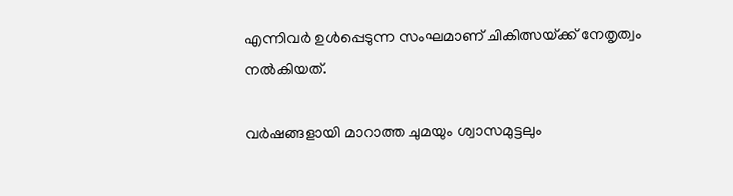എന്നിവര്‍ ഉള്‍പ്പെടുന്ന സംഘമാണ്‌ ചികിത്സയ്‌ക്ക്‌ നേതൃത്വം നല്‍കിയത്‌.

വര്‍ഷങ്ങളായി മാറാത്ത ചുമയും ശ്വാസമുട്ടലും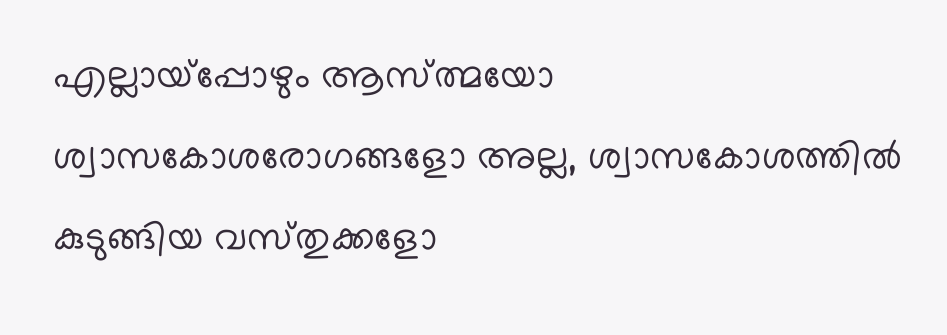എല്ലായ്‌പ്പോഴും ആസ്‌ത്മയോ ശ്വാസകോശരോഗങ്ങളോ അല്ല, ശ്വാസകോശത്തില്‍ കുടുങ്ങിയ വസ്‌തുക്കളോ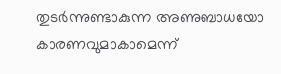തുടര്‍ന്നുണ്ടാകുന്ന അണുബാധയോ കാരണവുമാകാമെന്ന്‌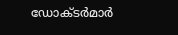ഡോക്‌ടര്‍മാര്‍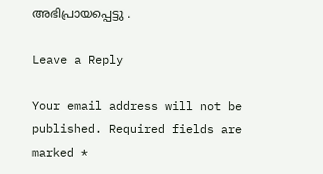അഭിപ്രായപ്പെട്ടു .

Leave a Reply

Your email address will not be published. Required fields are marked *